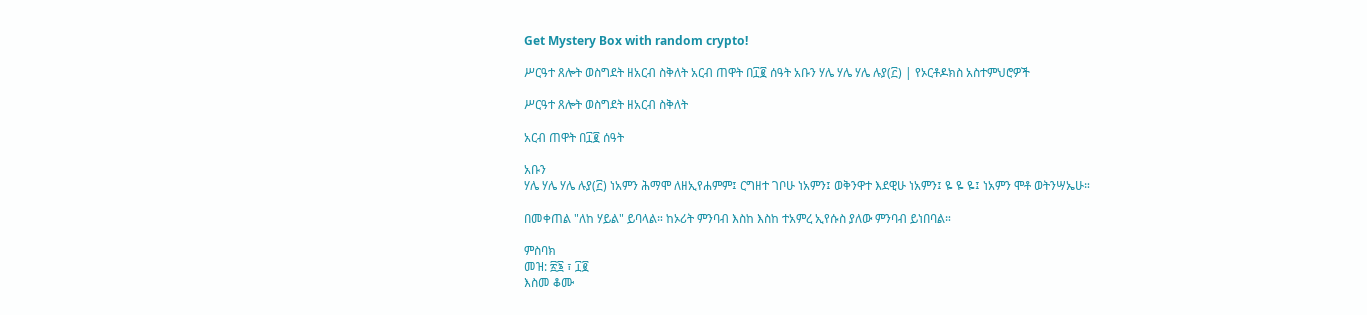Get Mystery Box with random crypto!

ሥርዓተ ጸሎት ወስግደት ዘአርብ ስቅለት አርብ ጠዋት በ፲፪ ሰዓት አቡን ሃሌ ሃሌ ሃሌ ሉያ(፫) | የኦርቶዶክስ አስተምህሮዎች

ሥርዓተ ጸሎት ወስግደት ዘአርብ ስቅለት

አርብ ጠዋት በ፲፪ ሰዓት

አቡን
ሃሌ ሃሌ ሃሌ ሉያ(፫) ነአምን ሕማሞ ለዘኢየሐምም፤ ርግዘተ ገቦሁ ነአምን፤ ወቅንዋተ እደዊሁ ነአምን፤ ዬ ዬ ዬ፤ ነአምን ሞቶ ወትንሣኤሁ።

በመቀጠል "ለከ ሃይል" ይባላል። ከኦሪት ምንባብ እስከ እስከ ተአምረ ኢየሱስ ያለው ምንባብ ይነበባል።

ምስባክ
መዝ: ፳፮ ፣ ፲፪
እስመ ቆሙ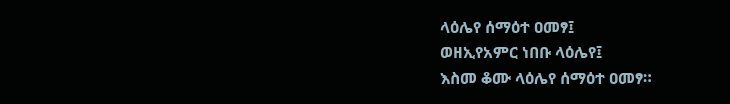ላዕሌየ ሰማዕተ ዐመፃ፤
ወዘኢየአምር ነበቡ ላዕሌየ፤
እስመ ቆሙ ላዕሌየ ሰማዕተ ዐመፃ።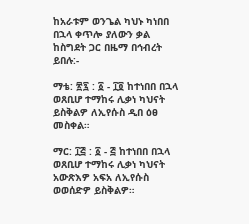ከአራቱም ወንጌል ካህኑ ካነበበ በኋላ ቀጥሎ ያለውን ቃል ከስግደት ጋር በዜማ በኅብረት ይበሉ:-

ማቴ: ፳፯ : ፩ - ፲፬ ከተነበበ በኋላ
ወጸቢሆ ተማከሩ ሊቃነ ካህናት ይስቅልዎ ለኢየሱስ ዲበ ዕፀ መስቀል።

ማር: ፲፭ : ፩ - ፭ ከተነበበ በኋላ
ወጸቢሆ ተማከሩ ሊቃነ ካህናት አውጽእዎ አፍአ ለኢየሱስ ወወሰድዎ ይስቅልዎ።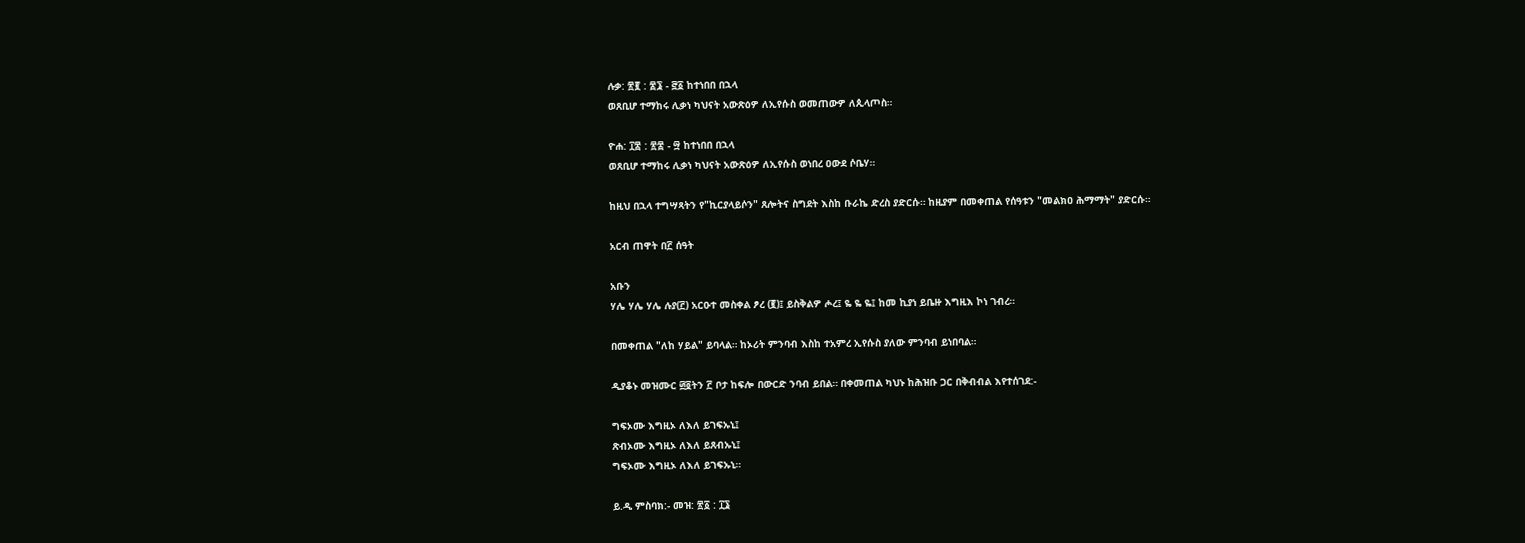ሉቃ: ፳፪ : ፷፮ - ፸፩ ከተነበበ በኋላ
ወጸቢሆ ተማከሩ ሊቃነ ካህናት አውጽዕዎ ለኢየሱስ ወመጠውዎ ለጲላጦስ።

ዮሐ: ፲፰ : ፳፰ - ፵ ከተነበበ በኋላ
ወጸቢሆ ተማከሩ ሊቃነ ካህናት አውጽዕዎ ለኢየሱስ ወነበረ ዐውደ ሶቤሃ።

ከዚህ በኋላ ተግሣጻትን የ"ኪርያላይሶን" ጸሎትና ስግደት እስከ ቡራኬ ድረስ ያድርሱ። ከዚያም በመቀጠል የሰዓቱን "መልክዐ ሕማማት" ያድርሱ።

አርብ ጠዋት በ፫ ሰዓት

አቡን
ሃሌ ሃሌ ሃሌ ሉያ(፫) አርዑተ መስቀል ፆረ (፪)፤ ይስቅልዎ ሖረ፤ ዬ ዬ ዬ፤ ከመ ኪያነ ይቤዙ እግዚእ ኮነ ገብረ።

በመቀጠል "ለከ ሃይል" ይባላል። ከኦሪት ምንባብ እስከ ተአምረ ኢየሱስ ያለው ምንባብ ይነበባል።

ዲያቆኑ መዝሙር ፴፬ትን ፫ ቦታ ከፍሎ በውርድ ንባብ ይበል። በቀመጠል ካህኑ ከሕዝቡ ጋር በቅብብል እየተሰገደ:-

ግፍኦሙ እግዚኦ ለእለ ይገፍኡኒ፤
ጽብኦሙ እግዚኦ ለእለ ይጸብኡኒ፤
ግፍኦሙ እግዚኦ ለእለ ይገፍኡኒ።

ይ.ዲ ምስባክ:- መዝ: ፳፩ : ፲፮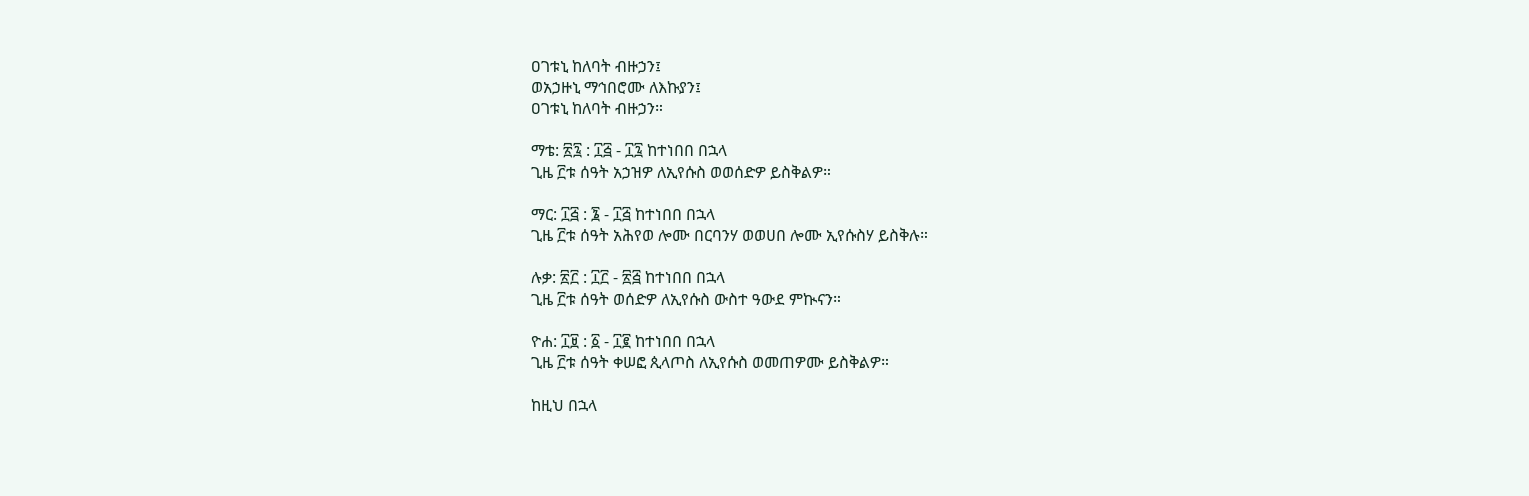ዐገቱኒ ከለባት ብዙኃን፤
ወአኃዙኒ ማኅበሮሙ ለእኩያን፤
ዐገቱኒ ከለባት ብዙኃን።

ማቴ: ፳፯ : ፲፭ - ፲፯ ከተነበበ በኋላ
ጊዜ ፫ቱ ሰዓት አኃዝዎ ለኢየሱስ ወወሰድዎ ይስቅልዎ።

ማር: ፲፭ : ፮ - ፲፭ ከተነበበ በኋላ
ጊዜ ፫ቱ ሰዓት አሕየወ ሎሙ በርባንሃ ወወሀበ ሎሙ ኢየሱስሃ ይስቅሉ።

ሉቃ: ፳፫ : ፲፫ - ፳፭ ከተነበበ በኋላ
ጊዜ ፫ቱ ሰዓት ወሰድዎ ለኢየሱስ ውስተ ዓውደ ምኲናን።

ዮሐ: ፲፱ : ፩ - ፲፪ ከተነበበ በኋላ
ጊዜ ፫ቱ ሰዓት ቀሠፎ ጲላጦስ ለኢየሱስ ወመጠዎሙ ይስቅልዎ።

ከዚህ በኋላ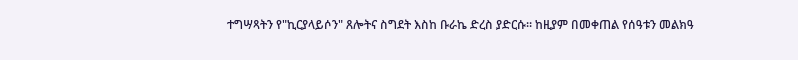ተግሣጻትን የ"ኪርያላይሶን" ጸሎትና ስግደት እስከ ቡራኬ ድረስ ያድርሱ። ከዚያም በመቀጠል የሰዓቱን መልክዓ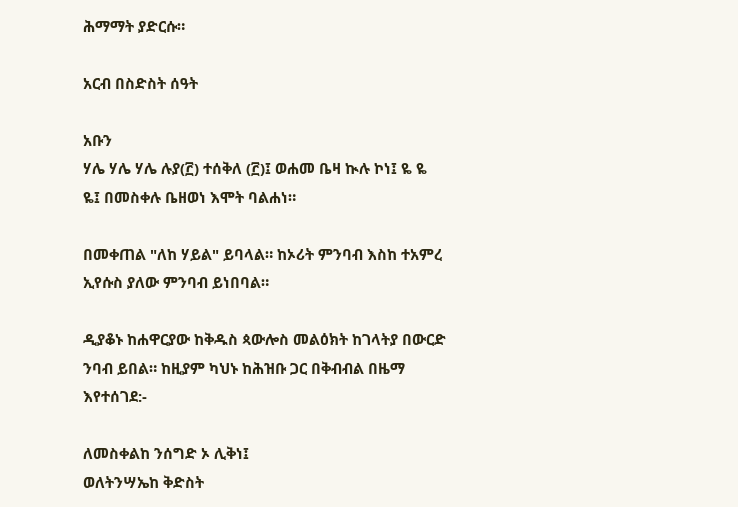ሕማማት ያድርሱ።

አርብ በስድስት ሰዓት

አቡን
ሃሌ ሃሌ ሃሌ ሉያ(፫) ተሰቅለ (፫)፤ ወሐመ ቤዛ ኲሉ ኮነ፤ ዬ ዬ ዬ፤ በመስቀሉ ቤዘወነ እሞት ባልሐነ።

በመቀጠል "ለከ ሃይል" ይባላል። ከኦሪት ምንባብ እስከ ተአምረ ኢየሱስ ያለው ምንባብ ይነበባል።

ዲያቆኑ ከሐዋርያው ከቅዱስ ጳውሎስ መልዕክት ከገላትያ በውርድ ንባብ ይበል። ከዚያም ካህኑ ከሕዝቡ ጋር በቅብብል በዜማ እየተሰገደ:-

ለመስቀልከ ንሰግድ ኦ ሊቅነ፤
ወለትንሣኤከ ቅድስት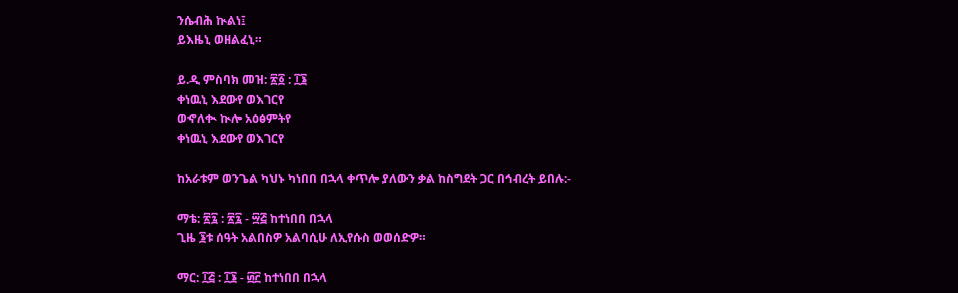ንሴብሕ ኲልነ፤
ይእዜኒ ወዘልፈኒ።

ይ.ዲ ምስባክ መዝ: ፳፩ : ፲፮
ቀነዉኒ እደውየ ወእገርየ
ወኆለቊ ኲሎ አዕፅምትየ
ቀነዉኒ እደውየ ወእገርየ

ከአራቱም ወንጌል ካህኑ ካነበበ በኋላ ቀጥሎ ያለውን ቃል ከስግደት ጋር በኅብረት ይበሉ:-

ማቴ: ፳፯ : ፳፯ - ፵፭ ከተነበበ በኋላ
ጊዜ ፮ቱ ሰዓት አልበስዎ አልባሲሁ ለኢየሱስ ወወሰድዎ።

ማር: ፲፭ : ፲፮ - ፴፫ ከተነበበ በኋላ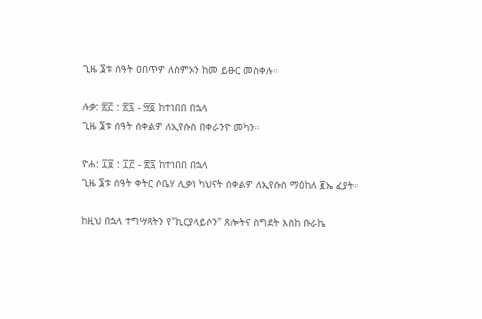ጊዜ ፮ቱ ሰዓት ዐበጥዎ ለስምኦን ከመ ይፁር መስቀሉ።

ሉቃ: ፳፫ : ፳፯ - ፵፬ ከተነበበ በኋላ
ጊዜ ፮ቱ ሰዓት ሰቀልዎ ለኢየሱስ በቀራንዮ መካን።

ዮሐ: ፲፱ : ፲፫ - ፳፯ ከተነበበ በኋላ
ጊዜ ፮ቱ ሰዓት ቀትር ሶቤሃ ሊቃነ ካህናት ሰቀልዎ ለኢየሱስ ማዕከለ ፪ኤ ፈያት።

ከዚህ በኋላ ተግሣጻትን የ"ኪርያላይሶን" ጸሎትና ስግደት እስከ ቡራኬ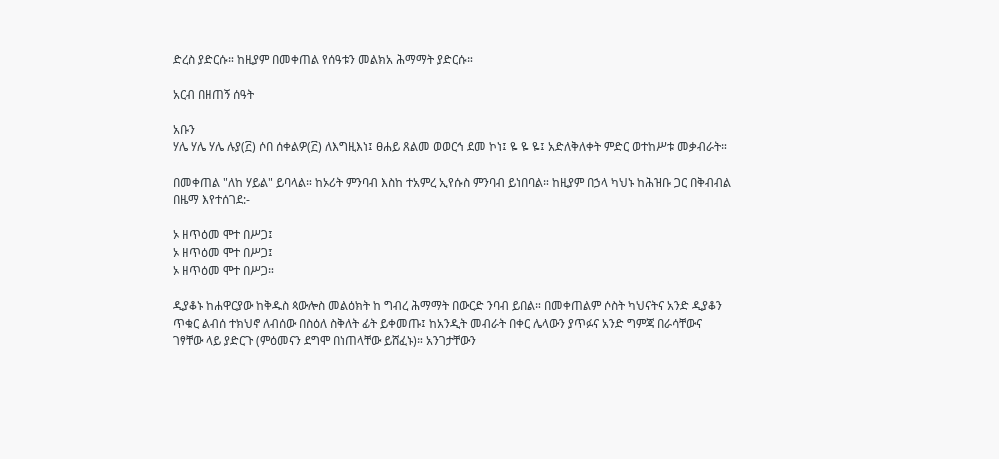ድረስ ያድርሱ። ከዚያም በመቀጠል የሰዓቱን መልክአ ሕማማት ያድርሱ።

አርብ በዘጠኝ ሰዓት

አቡን
ሃሌ ሃሌ ሃሌ ሉያ(፫) ሶበ ሰቀልዎ(፫) ለእግዚእነ፤ ፀሐይ ጸልመ ወወርኅ ደመ ኮነ፤ ዬ ዬ ዬ፤ አድለቅለቀት ምድር ወተከሥቱ መቃብራት።

በመቀጠል "ለከ ሃይል" ይባላል። ከኦሪት ምንባብ እስከ ተአምረ ኢየሱስ ምንባብ ይነበባል። ከዚያም በኃላ ካህኑ ከሕዝቡ ጋር በቅብብል በዜማ እየተሰገደ:-

ኦ ዘጥዕመ ሞተ በሥጋ፤
ኦ ዘጥዕመ ሞተ በሥጋ፤
ኦ ዘጥዕመ ሞተ በሥጋ።

ዲያቆኑ ከሐዋርያው ከቅዱስ ጳውሎስ መልዕክት ከ ግብረ ሕማማት በውርድ ንባብ ይበል። በመቀጠልም ሶስት ካህናትና አንድ ዲያቆን ጥቁር ልብሰ ተክህኖ ለብሰው በስዕለ ስቅለት ፊት ይቀመጡ፤ ከአንዲት መብራት በቀር ሌላውን ያጥፉና አንድ ግምጃ በራሳቸውና ገፃቸው ላይ ያድርጉ (ምዕመናን ደግሞ በነጠላቸው ይሸፈኑ)። አንገታቸውን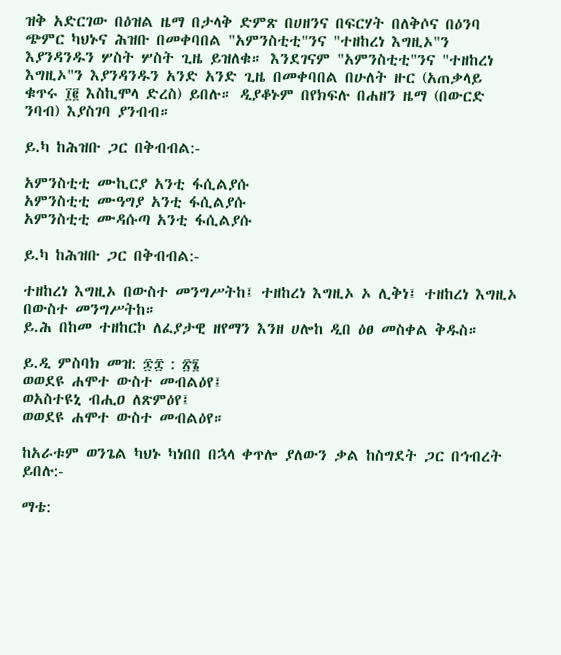ዝቅ አድርገው በዕዝል ዜማ በታላቅ ድምጽ በሀዘንና በፍርሃት በለቅሶና በዕንባ ጭምር ካህኑና ሕዝቡ በመቀባበል "አምንስቲቲ"ንና "ተዘከረነ እግዚኦ"ን እያንዳንዱን ሦስት ሦስት ጊዜ ይዝለቁ። እንደገናም "አምንስቲቲ"ንና "ተዘከረነ እግዚኦ"ን እያንዳንዱን አንድ አንድ ጊዜ በመቀባበል በሁለት ዙር (አጠቃላይ ቁጥሩ ፲፪ እስኪሞላ ድረስ) ይበሉ። ዲያቆኑም በየክፍሉ በሐዘን ዜማ (በውርድ ንባብ) እያስገባ ያንብብ።

ይ.ካ ከሕዝቡ ጋር በቅብብል:-

አምንስቲቲ ሙኪርያ አንቲ ፋሲልያሱ
አምንስቲቲ ሙዓግያ አንቲ ፋሲልያሱ
አምንስቲቲ ሙዳሱጣ አንቲ ፋሲልያሱ

ይ.ካ ከሕዝቡ ጋር በቅብብል:-

ተዘከረነ እግዚኦ በውስተ መንግሥትከ፤ ተዘከረነ እግዚኦ ኦ ሊቅነ፤ ተዘከረነ እግዚኦ በውስተ መንግሥትከ።
ይ.ሕ በከመ ተዘከርኮ ለፈያታዊ ዘየማን እንዘ ሀሎከ ዲበ ዕፀ መስቀል ቅዱስ።

ይ.ዲ ምስባክ መዝ: ፷፰ : ፳፮
ወወደዩ ሐሞተ ውስተ መብልዕየ፤
ወአስተዩኒ ብሒዐ ለጽምዕየ፤
ወወደዩ ሐሞተ ውስተ መብልዕየ።

ከአራቱም ወንጌል ካህኑ ካነበበ በኋላ ቀጥሎ ያለውን ቃል ከስግደት ጋር በኅብረት ይበሉ:-

ማቴ: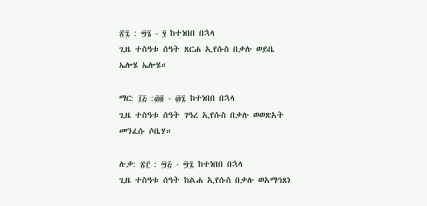፳፯ : ፵፮ - ፶ ከተነበበ በኋላ
ጊዜ ተስዓቱ ሰዓት ጸርሐ ኢየሱስ በቃሉ ወይቤ ኤሎሄ ኤሎሄ።

ማር: ፲፭ :፴፬ - ፴፯ ከተነበበ በኋላ
ጊዜ ተስዓቱ ሰዓት ገዓረ ኢየሱስ በቃሉ ወወጽአት መንፈሱ ሶቤሃ።

ሉቃ: ፳፫ : ፵፭ - ፵፯ ከተነበበ በኋላ
ጊዜ ተስዓቱ ሰዓት ከልሐ ኢየሱስ በቃሉ ወአማኅጸነ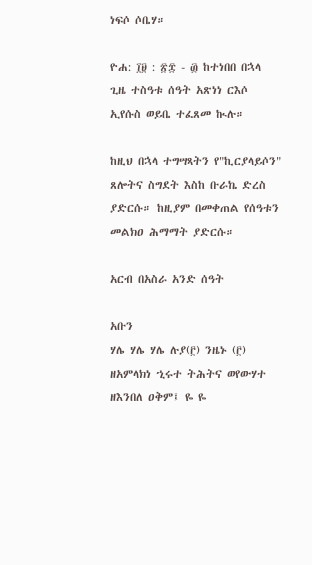ነፍሶ ሶቤሃ።

ዮሐ: ፲፱ : ፳፰ - ፴ ከተነበበ በኋላ
ጊዜ ተስዓቱ ሰዓት አጽነነ ርእሶ ኢየሱስ ወይቤ ተፈጸመ ኲሉ።

ከዚህ በኋላ ተግሣጻትን የ"ኪርያላይሶን" ጸሎትና ስግደት እስከ ቡራኬ ድረስ ያድርሱ። ከዚያም በመቀጠል የሰዓቱን መልክዐ ሕማማት ያድርሱ።

አርብ በአስራ አንድ ሰዓት

አቡን
ሃሌ ሃሌ ሃሌ ሉያ(፫) ንዜኑ (፫) ዘአምላክነ ኂሩተ ትሕትና ወየውሃተ ዘእንበለ ዐቅም፤ ዬ ዬ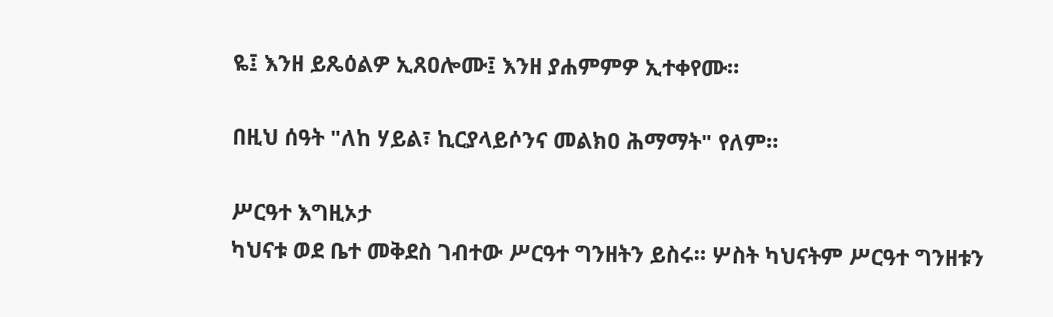ዬ፤ እንዘ ይጼዕልዎ ኢጸዐሎሙ፤ እንዘ ያሐምምዎ ኢተቀየሙ።

በዚህ ሰዓት "ለከ ሃይል፣ ኪርያላይሶንና መልክዐ ሕማማት" የለም።

ሥርዓተ እግዚኦታ
ካህናቱ ወደ ቤተ መቅደስ ገብተው ሥርዓተ ግንዘትን ይስሩ። ሦስት ካህናትም ሥርዓተ ግንዘቱን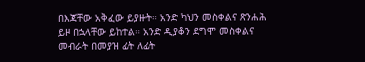በእጃቸው አቅፈው ይያዙት። አንድ ካህን መስቀልና ጽንሐሕ ይዞ በኋላቸው ይከተል። አንድ ዲያቆን ደግሞ መስቀልና መብራት በመያዝ ፊት ለፊት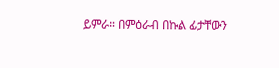ይምራ። በምዕራብ በኩል ፊታቸውን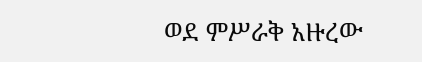ወደ ምሥራቅ አዙረው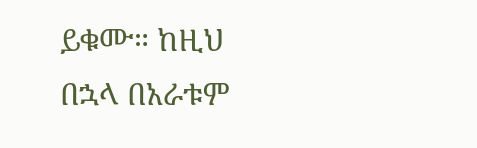ይቁሙ። ከዚህ በኋላ በአራቱም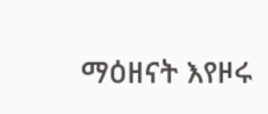ማዕዘናት እየዞሩ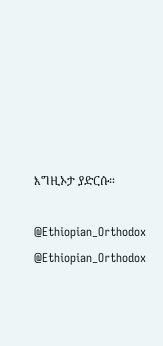እግዚኦታ ያድርሱ።

@Ethiopian_Orthodox
@Ethiopian_Orthodox